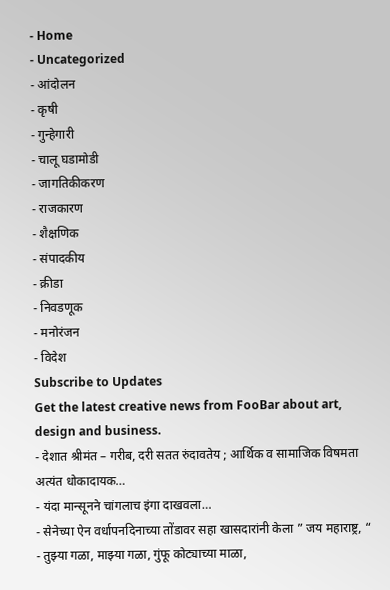- Home
- Uncategorized
- आंदोलन
- कृषी
- गुन्हेगारी
- चालू घडामोडी
- जागतिकीकरण
- राजकारण
- शैक्षणिक
- संपादकीय
- क्रीडा
- निवडणूक
- मनोरंजन
- विदेश
Subscribe to Updates
Get the latest creative news from FooBar about art, design and business.
- देशात श्रीमंत – गरीब, दरी सतत रुंदावतेय ; आर्थिक व सामाजिक विषमता अत्यंत धोकादायक…
- यंदा मान्सूनने चांगलाच इंगा दाखवला…
- सेनेच्या ऐन वर्धापनदिनाच्या तोंडावर सहा खासदारांनी केला ” जय महाराष्ट्र, “
- तुझ्या गळा, माझ्या गळा, गुंफू कोट्याच्या माळा,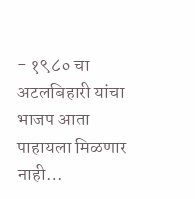- १९८० चा अटलबिहारी यांचा भाजप आता पाहायला मिळणार नाही…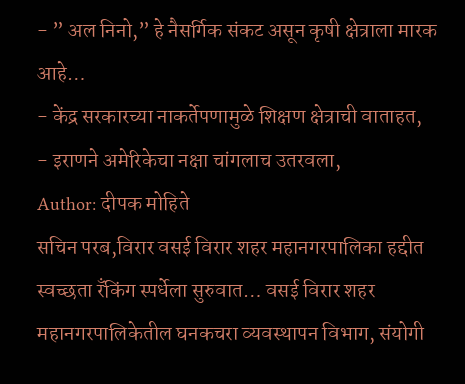- ” अल निनो,” हे नैसर्गिक संकट असून कृषी क्षेत्राला मारक आहे…
- केंद्र सरकारच्या नाकर्तेपणामुळे शिक्षण क्षेत्राची वाताहत,
- इराणने अमेरिकेचा नक्षा चांगलाच उतरवला,
Author: दीपक मोहिते
सचिन परब,विरार वसई विरार शहर महानगरपालिका हद्दीत स्वच्छता रँकिंग स्पर्धेला सुरुवात… वसई विरार शहर महानगरपालिकेतील घनकचरा व्यवस्थापन विभाग, संयोगी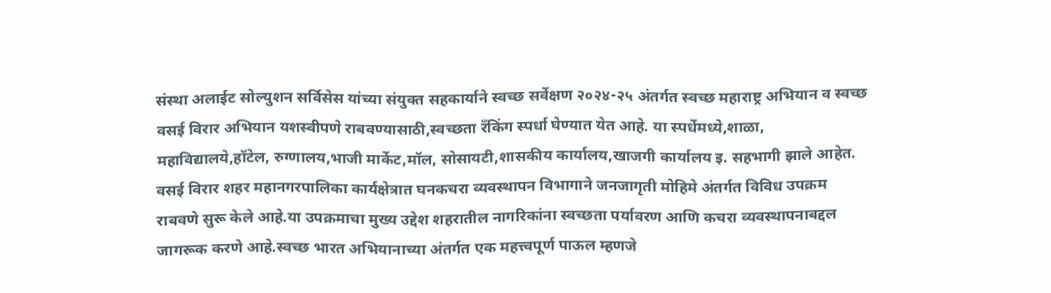संस्था अलाईट सोल्युशन सर्विसेस यांच्या संयुक्त सहकार्याने स्वच्छ सर्वेक्षण २०२४-२५ अंतर्गत स्वच्छ महाराष्ट्र अभियान व स्वच्छ वसई विरार अभियान यशस्वीपणे राबवण्यासाठी,स्वच्छता रँकिंग स्पर्धा घेण्यात येत आहे. या स्पर्धेमध्ये,शाळा, महाविद्यालये,हॉटेल, रुग्णालय,भाजी मार्केट,मॉल, सोसायटी,शासकीय कार्यालय,खाजगी कार्यालय इ. सहभागी झाले आहेत. वसई विरार शहर महानगरपालिका कार्यक्षेत्रात घनकचरा व्यवस्थापन विभागाने जनजागृती मोहिमे अंतर्गत विविध उपक्रम राबवणे सुरू केले आहे.या उपक्रमाचा मुख्य उद्देश शहरातील नागरिकांना स्वच्छता पर्यावरण आणि कचरा व्यवस्थापनाबद्दल जागरूक करणे आहे.स्वच्छ भारत अभियानाच्या अंतर्गत एक महत्त्वपूर्ण पाऊल म्हणजे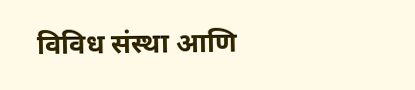विविध संस्था आणि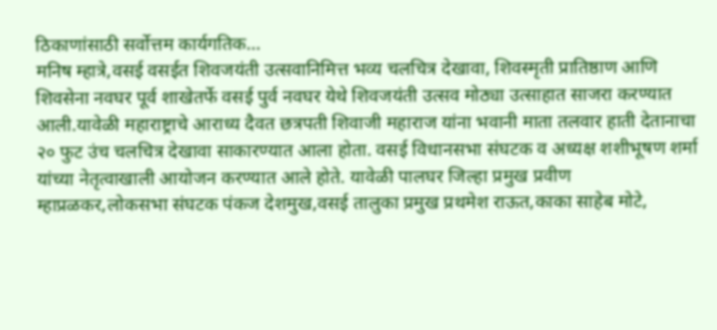ठिकाणांसाठी सर्वोत्तम कार्यगतिक…
मनिष म्हात्रे,वसई वसईत शिवजयंती उत्सवानिमित्त भव्य चलचित्र देखावा, शिवस्मृती प्रातिष्ठाण आणि शिवसेना नवघर पूर्व शाखेतर्फे वसई पुर्व नवघर येथे शिवजयंती उत्सव मोठ्या उत्साहात साजरा करण्यात आली.यावेळी महाराष्ट्राचे आराध्य दैवत छत्रपती शिवाजी महाराज यांना भवानी माता तलवार हाती देतानाचा २० फुट उंच चलचित्र देखावा साकारण्यात आला होता. वसई विधानसभा संघटक व अध्यक्ष शशीभूषण शर्मा यांच्या नेतृत्वाखाली आयोजन करण्यात आले होते. यावेळी पालघर जिल्हा प्रमुख प्रवीण म्हाप्रळकर,लोकसभा संघटक पंकज देशमुख,वसई तालुका प्रमुख प्रथमेश राऊत,काका साहेब मोटे,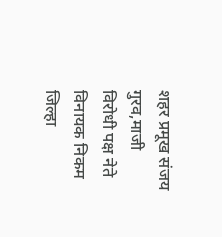शहर प्रमूख संजय गुरव,माजी विरोधी पक्ष नेते विनायक निकम जिल्हा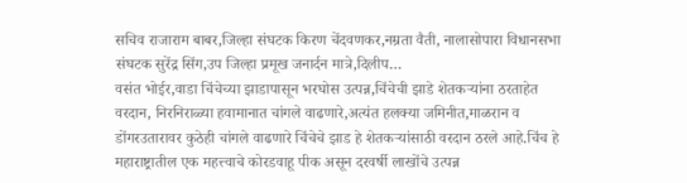सचिव राजाराम बाबर,जिल्हा संघटक किरण चेंदवणकर,नम्रता वैती, नालासोपारा विधानसभा संघटक सुरेंद्र सिंग,उप जिल्हा प्रमूख जनार्दन मात्रे,दिलीप…
वसंत भोईर,वाडा चिंचेच्या झाडापासून भरघोस उत्पन्न,चिंचेची झाडे शेतकऱ्यांना ठरताहेत वरदान, निरनिराळ्या हवामानात चांगले वाढणारे,अत्यंत हलक्या जमिनीत,माळरान व डोंगरउतारावर कुठेही चांगले वाढणारे चिंचेचे झाड हे शेतकऱ्यांसाठी वरदान ठरले आहे.चिंच हे महाराष्ट्रातील एक महत्त्वाचे कोरडवाहू पीक असून दरवर्षी लाखोंचे उत्पन्न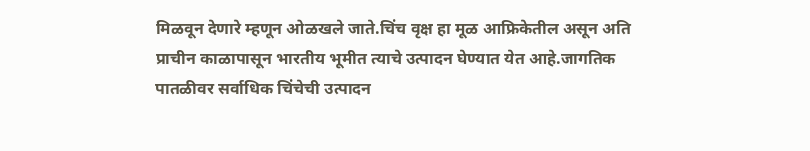मिळवून देणारे म्हणून ओळखले जाते.चिंच वृक्ष हा मूळ आफ्रिकेतील असून अति प्राचीन काळापासून भारतीय भूमीत त्याचे उत्पादन घेण्यात येत आहे.जागतिक पातळीवर सर्वाधिक चिंचेची उत्पादन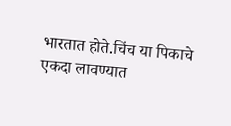भारतात होते.चिंच या पिकाचे एकदा लावण्यात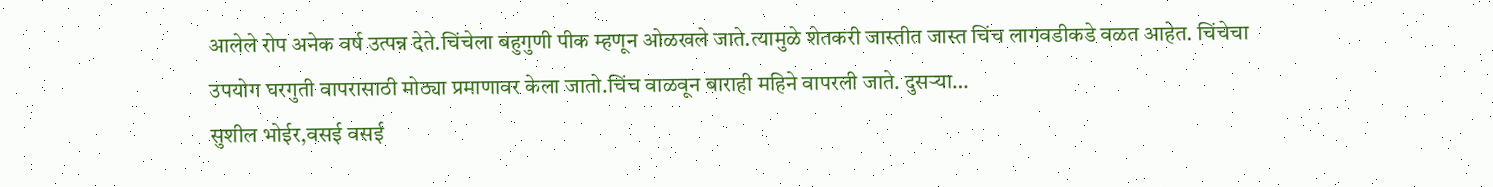आलेले रोप अनेक वर्ष उत्पन्न देते.चिंचेला बहुगुणी पीक म्हणून ओळखले जाते.त्यामुळे शेतकरी जास्तीत जास्त चिंच लागवडीकडे वळत आहेत. चिंचेचा उपयोग घरगुती वापरासाठी मोठ्या प्रमाणावर केला जातो.चिंच वाळवून बाराही महिने वापरली जाते. दुसऱ्या…
सुशील भोईर,वसई वसई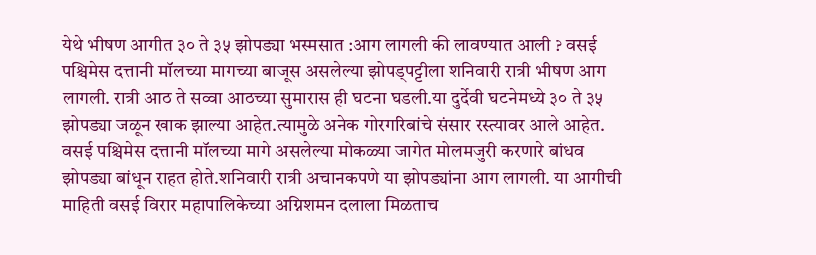येथे भीषण आगीत ३० ते ३५ झोपड्या भस्मसात :आग लागली की लावण्यात आली ? वसई पश्चिमेस दत्तानी मॉलच्या मागच्या बाजूस असलेल्या झोपड्पट्टीला शनिवारी रात्री भीषण आग लागली. रात्री आठ ते सव्वा आठच्या सुमारास ही घटना घडली.या दुर्देवी घटनेमध्ये ३० ते ३५ झोपड्या जळून खाक झाल्या आहेत.त्यामुळे अनेक गोरगरिबांचे संसार रस्त्यावर आले आहेत. वसई पश्चिमेस दत्तानी मॉलच्या मागे असलेल्या मोकळ्या जागेत मोलमजुरी करणारे बांधव झोपड्या बांधून राहत होते.शनिवारी रात्री अचानकपणे या झोपड्यांना आग लागली. या आगीची माहिती वसई विरार महापालिकेच्या अग्निशमन दलाला मिळताच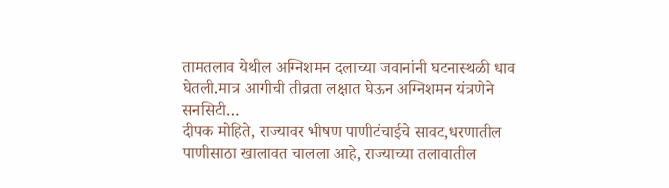तामतलाव येथील अग्निशमन दलाच्या जवानांनी घटनास्थळी धाव घेतली.मात्र आगीची तीव्रता लक्षात घेऊन अग्निशमन यंत्रणेने सनसिटी…
दीपक मोहिते, राज्यावर भीषण पाणीटंचाईचे सावट,धरणातील पाणीसाठा खालावत चालला आहे, राज्याच्या तलावातील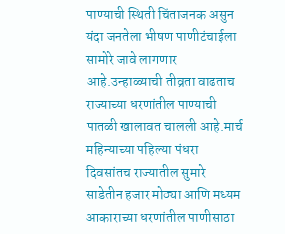पाण्याची स्थिती चिंताजनक असुन यंदा जनतेला भीषण पाणीटंचाईला सामोरे जावे लागणार आहे.उन्हाळ्याची तीव्रता वाढताच राज्याच्या धरणांतील पाण्याची पातळी खालावत चालली आहे.मार्च महिन्याच्या पहिल्या पंधरा दिवसांतच राज्यातील सुमारे साडेतीन हजार मोठ्या आणि मध्यम आकाराच्या धरणांतील पाणीसाठा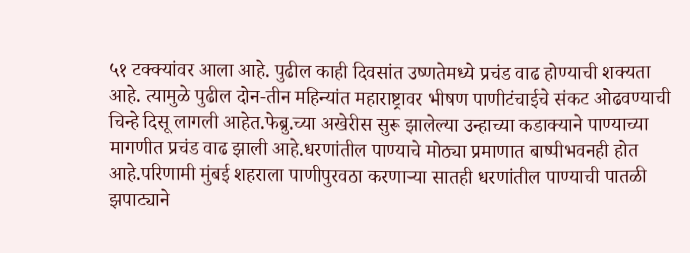५१ टक्क्यांवर आला आहे. पुढील काही दिवसांत उष्णतेमध्ये प्रचंड वाढ होण्याची शक्यता आहे. त्यामुळे पुढील दोन-तीन महिन्यांत महाराष्ट्रावर भीषण पाणीटंचाईचे संकट ओढवण्याची चिन्हे दिसू लागली आहेत.फेब्रु.च्या अखेरीस सुरू झालेल्या उन्हाच्या कडाक्याने पाण्याच्या मागणीत प्रचंड वाढ झाली आहे.धरणांतील पाण्याचे मोठ्या प्रमाणात बाष्पीभवनही होत आहे.परिणामी मुंबई शहराला पाणीपुरवठा करणाऱ्या सातही धरणांतील पाण्याची पातळी झपाट्याने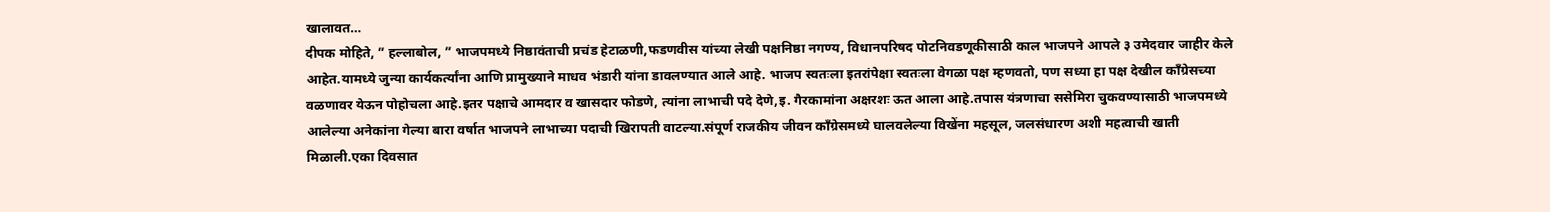खालावत…
दीपक मोहिते, ” हल्लाबोल, ” भाजपमध्ये निष्ठावंताची प्रचंड हेटाळणी,फडणवीस यांच्या लेखी पक्षनिष्ठा नगण्य, विधानपरिषद पोटनिवडणूकीसाठी काल भाजपने आपले ३ उमेदवार जाहीर केले आहेत.यामध्ये जुन्या कार्यकर्त्यांना आणि प्रामुख्याने माधव भंडारी यांना डावलण्यात आले आहे. भाजप स्वतःला इतरांपेक्षा स्वतःला वेगळा पक्ष म्हणवतो, पण सध्या हा पक्ष देखील काँग्रेसच्या वळणावर येऊन पोहोचला आहे.इतर पक्षाचे आमदार व खासदार फोडणे, त्यांना लाभाची पदे देणे,इ. गैरकामांना अक्षरशः ऊत आला आहे.तपास यंत्रणाचा ससेमिरा चुकवण्यासाठी भाजपमध्ये आलेल्या अनेकांना गेल्या बारा वर्षात भाजपने लाभाच्या पदाची खिरापती वाटल्या.संपूर्ण राजकीय जीवन काँग्रेसमध्ये घालवलेल्या विखेंना महसूल, जलसंधारण अशी महत्वाची खाती मिळाली.एका दिवसात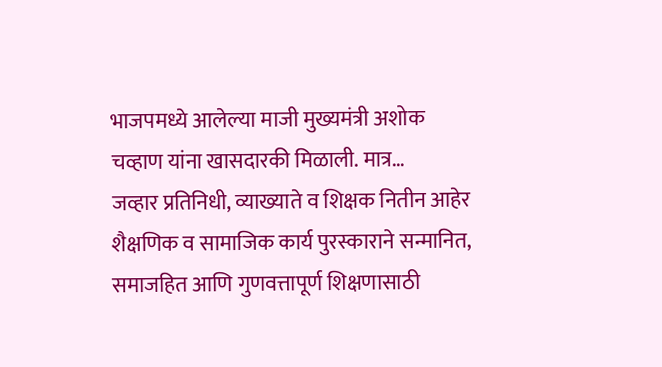भाजपमध्ये आलेल्या माजी मुख्यमंत्री अशोक चव्हाण यांना खासदारकी मिळाली. मात्र…
जव्हार प्रतिनिधी, व्याख्याते व शिक्षक नितीन आहेर शैक्षणिक व सामाजिक कार्य पुरस्काराने सन्मानित, समाजहित आणि गुणवत्तापूर्ण शिक्षणासाठी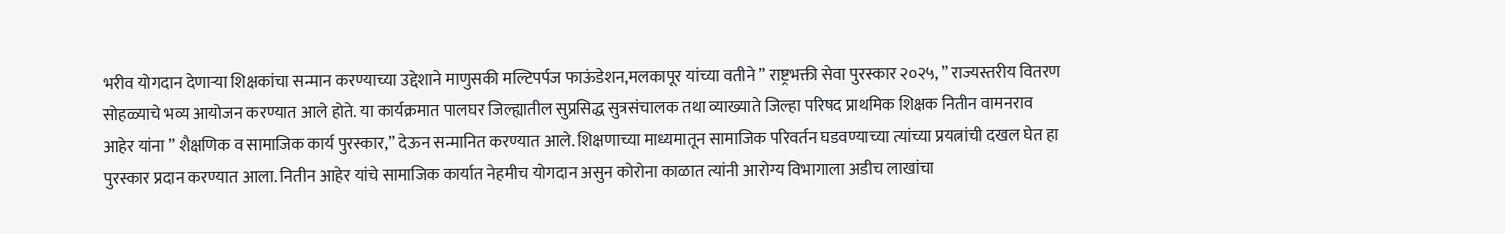भरीव योगदान देणाऱ्या शिक्षकांचा सन्मान करण्याच्या उद्देशाने माणुसकी मल्टिपर्पज फाऊंडेशन,मलकापूर यांच्या वतीने ” राष्ट्रभक्ती सेवा पुरस्कार २०२५, ” राज्यस्तरीय वितरण सोहळ्याचे भव्य आयोजन करण्यात आले होते. या कार्यक्रमात पालघर जिल्ह्यातील सुप्रसिद्ध सुत्रसंचालक तथा व्याख्याते जिल्हा परिषद प्राथमिक शिक्षक नितीन वामनराव आहेर यांना ” शैक्षणिक व सामाजिक कार्य पुरस्कार,” देऊन सन्मानित करण्यात आले. शिक्षणाच्या माध्यमातून सामाजिक परिवर्तन घडवण्याच्या त्यांच्या प्रयत्नांची दखल घेत हा पुरस्कार प्रदान करण्यात आला. नितीन आहेर यांचे सामाजिक कार्यात नेहमीच योगदान असुन कोरोना काळात त्यांनी आरोग्य विभागाला अडीच लाखांचा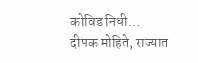कोविड निधी…
दीपक मोहिते, राज्यात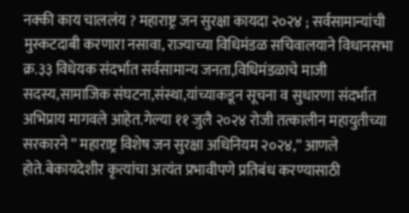नक्की काय चाललंय ? महाराष्ट्र जन सुरक्षा कायदा २०२४ ; सर्वसामान्यांची मुस्कटदाबी करणारा नसावा, राज्याच्या विधिमंडळ सचिवालयाने विधानसभा क्र.३३ विधेयक संदर्भात सर्वसामान्य जनता,विधिमंडळाचे माजी सदस्य,सामाजिक संघटना,संस्था,यांच्याकडून सूचना व सुधारणा संदर्भात अभिप्राय मागवले आहेत.गेल्या ११ जुलै २०२४ रोजी तत्कालीन महायुतीच्या सरकारने ” महाराष्ट्र विशेष जन सुरक्षा अधिनियम २०२४,” आणले होते.बेकायदेशीर कृत्यांचा अत्यंत प्रभावीपणे प्रतिबंध करण्यासाठी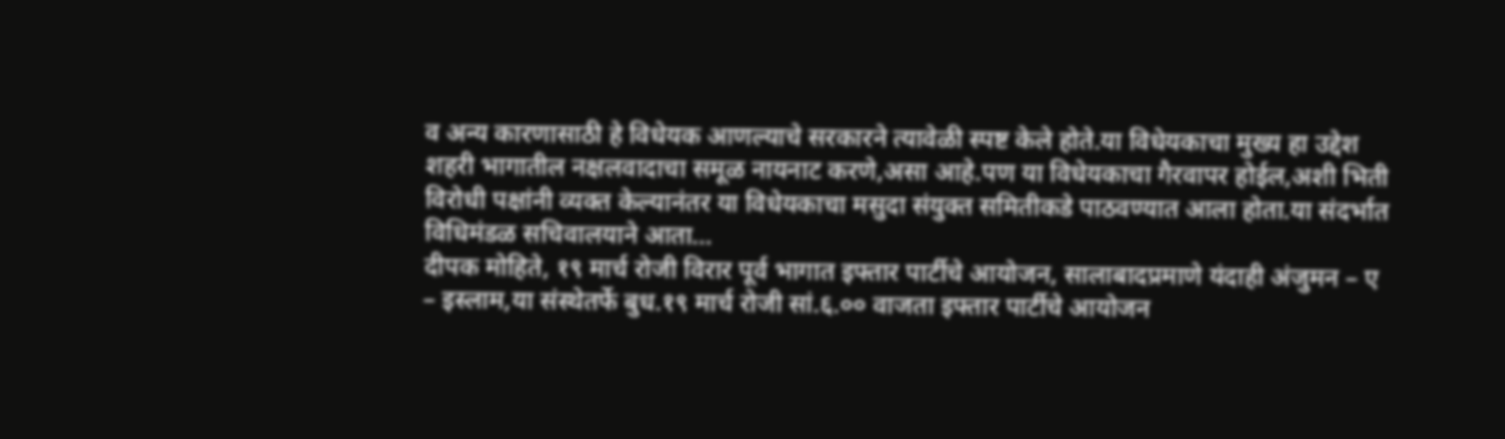व अन्य कारणासाठी हे विधेयक आणल्याचे सरकारने त्यावेळी स्पष्ट केले होते.या विधेयकाचा मुख्य हा उद्देश शहरी भागातील नक्षलवादाचा समूळ नायनाट करणे,असा आहे.पण या विधेयकाचा गैरवापर होईल,अशी भिती विरोधी पक्षांनी व्यक्त केल्यानंतर या विधेयकाचा मसुदा संयुक्त समितीकडे पाठवण्यात आला होता.या संदर्भात विधिमंडळ सचिवालयाने आता…
दीपक मोहिते, १९ मार्च रोजी विरार पूर्व भागात इफ्तार पार्टीचे आयोजन, सालाबादप्रमाणे यंदाही अंजुमन – ए – इस्लाम,या संस्थेतर्फे बुध.१९ मार्च रोजी सां.६.०० वाजता इफ्तार पार्टीचे आयोजन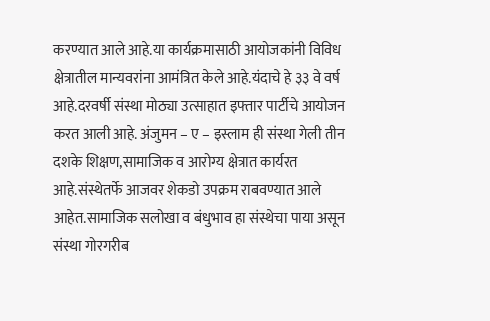करण्यात आले आहे.या कार्यक्रमासाठी आयोजकांनी विविध क्षेत्रातील मान्यवरांना आमंत्रित केले आहे.यंदाचे हे ३३ वे वर्ष आहे.दरवर्षी संस्था मोठ्या उत्साहात इफ्तार पार्टीचे आयोजन करत आली आहे. अंजुमन – ए – इस्लाम ही संस्था गेली तीन दशके शिक्षण,सामाजिक व आरोग्य क्षेत्रात कार्यरत आहे.संस्थेतर्फे आजवर शेकडो उपक्रम राबवण्यात आले आहेत.सामाजिक सलोखा व बंधुभाव हा संस्थेचा पाया असून संस्था गोरगरीब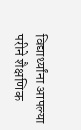विद्यार्थ्यांना आपल्या परीने शैक्षणिक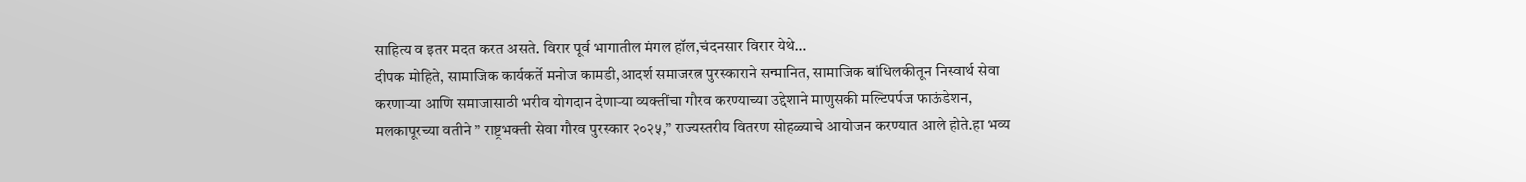साहित्य व इतर मदत करत असते. विरार पूर्व भागातील मंगल हॉल,चंदनसार विरार येथे…
दीपक मोहिते, सामाजिक कार्यकर्ते मनोज कामडी,आदर्श समाजरत्न पुरस्काराने सन्मानित, सामाजिक बांधिलकीतून निस्वार्थ सेवा करणाऱ्या आणि समाजासाठी भरीव योगदान देणाऱ्या व्यक्तींचा गौरव करण्याच्या उद्देशाने माणुसकी मल्टिपर्पज फाऊंडेशन, मलकापूरच्या वतीने ” राष्ट्रभक्ती सेवा गौरव पुरस्कार २०२५,” राज्यस्तरीय वितरण सोहळ्याचे आयोजन करण्यात आले होते.हा भव्य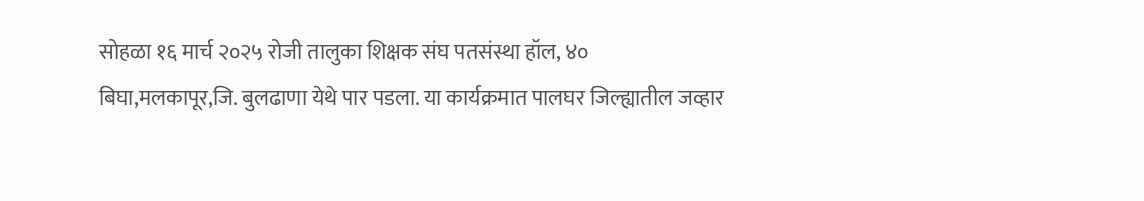सोहळा १६ मार्च २०२५ रोजी तालुका शिक्षक संघ पतसंस्था हॉल, ४० बिघा,मलकापूर,जि. बुलढाणा येथे पार पडला. या कार्यक्रमात पालघर जिल्ह्यातील जव्हार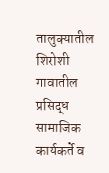तालुक्यातील शिरोशी गावातील प्रसिद्ध सामाजिक कार्यकर्ते व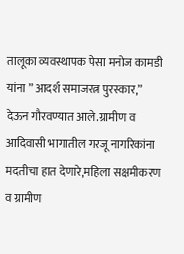तालूका व्यवस्थापक पेसा मनोज कामडी यांना ” आदर्श समाजरत्न पुरस्कार,” देऊन गौरवण्यात आले.ग्रामीण व आदिवासी भागातील गरजू नागरिकांना मदतीचा हात देणारे,महिला सक्षमीकरण व ग्रामीण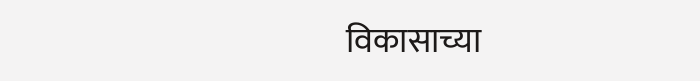विकासाच्या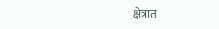क्षेत्रात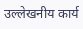उल्लेखनीय कार्य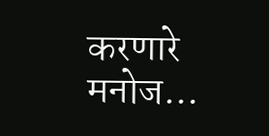करणारे मनोज…